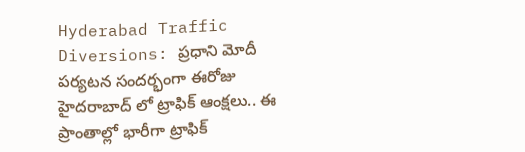Hyderabad Traffic Diversions: ప్రధాని మోదీ పర్యటన సందర్భంగా ఈరోజు హైదరాబాద్ లో ట్రాఫిక్ ఆంక్షలు.. ఈ ప్రాంతాల్లో భారీగా ట్రాఫిక్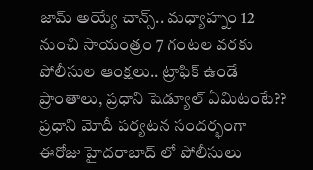జామ్ అయ్యే చాన్స్.. మధ్యాహ్నం 12 నుంచి సాయంత్రం 7 గంటల వరకు పోలీసుల ఆంక్షలు.. ట్రాఫిక్ ఉండే ప్రాంతాలు, ప్రధాని షెడ్యూల్ ఏమిటంటే??
ప్రధాని మోదీ పర్యటన సందర్భంగా ఈరోజు హైదరాబాద్ లో పోలీసులు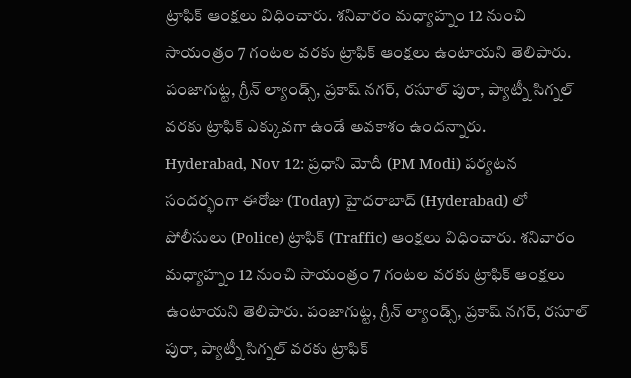ట్రాఫిక్ ఆంక్షలు విధించారు. శనివారం మధ్యాహ్నం 12 నుంచి సాయంత్రం 7 గంటల వరకు ట్రాఫిక్ ఆంక్షలు ఉంటాయని తెలిపారు. పంజాగుట్ట, గ్రీన్ ల్యాండ్స్, ప్రకాష్ నగర్, రసూల్ పురా, ప్యాట్నీ సిగ్నల్ వరకు ట్రాఫిక్ ఎక్కువగా ఉండే అవకాశం ఉందన్నారు.
Hyderabad, Nov 12: ప్రధాని మోదీ (PM Modi) పర్యటన సందర్భంగా ఈరోజు (Today) హైదరాబాద్ (Hyderabad) లో పోలీసులు (Police) ట్రాఫిక్ (Traffic) ఆంక్షలు విధించారు. శనివారం మధ్యాహ్నం 12 నుంచి సాయంత్రం 7 గంటల వరకు ట్రాఫిక్ ఆంక్షలు ఉంటాయని తెలిపారు. పంజాగుట్ట, గ్రీన్ ల్యాండ్స్, ప్రకాష్ నగర్, రసూల్ పురా, ప్యాట్నీ సిగ్నల్ వరకు ట్రాఫిక్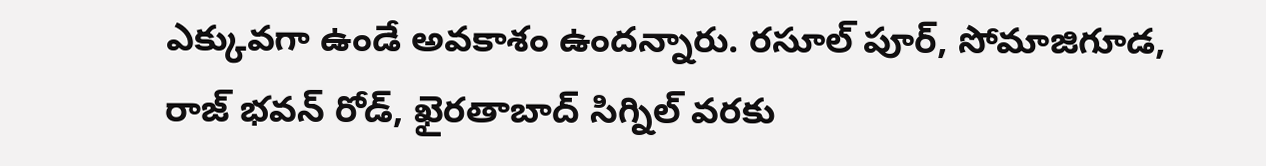ఎక్కువగా ఉండే అవకాశం ఉందన్నారు. రసూల్ పూర్, సోమాజిగూడ, రాజ్ భవన్ రోడ్, ఖైరతాబాద్ సిగ్నిల్ వరకు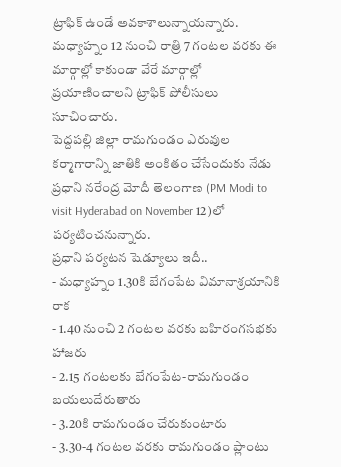ట్రాఫిక్ ఉండే అవకాశాలున్నాయన్నారు. మధ్యాహ్నం 12 నుంచి రాత్రి 7 గంటల వరకు ఈ మార్గాల్లో కాకుండా వేరే మార్గాల్లో ప్రయాణించాలని ట్రాఫిక్ పోలీసులు సూచించారు.
పెద్దపల్లి జిల్లా రామగుండం ఎరువుల కర్మాగారాన్ని జాతికి అంకితం చేసేందుకు నేడు ప్రధాని నరేంద్ర మోదీ తెలంగాణ (PM Modi to visit Hyderabad on November 12)లో పర్యటించనున్నారు.
ప్రధాని పర్యటన షెడ్యూలు ఇదీ..
- మధ్యాహ్నం 1.30కి బేగంపేట విమానాశ్రయానికి రాక
- 1.40 నుంచి 2 గంటల వరకు బహిరంగసభకు హాజరు
- 2.15 గంటలకు బేగంపేట-రామగుండం బయలుదేరుతారు
- 3.20కి రామగుండం చేరుకుంటారు
- 3.30-4 గంటల వరకు రామగుండం ప్లాంటు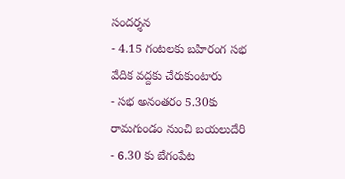సందర్శన
- 4.15 గంటలకు బహిరంగ సభ వేదిక వద్దకు చేరుకుంటారు
- సభ అనంతరం 5.30కు రామగుండం నుంచి బయలుదేరి
- 6.30 కు బేగంపేట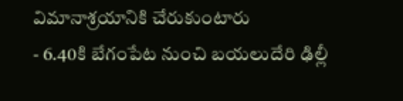విమానాశ్రయానికి చేరుకుంటారు
- 6.40కి బేగంపేట నుంచి బయలుదేరి ఢిల్లీ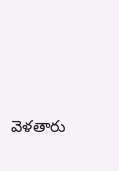వెళతారు